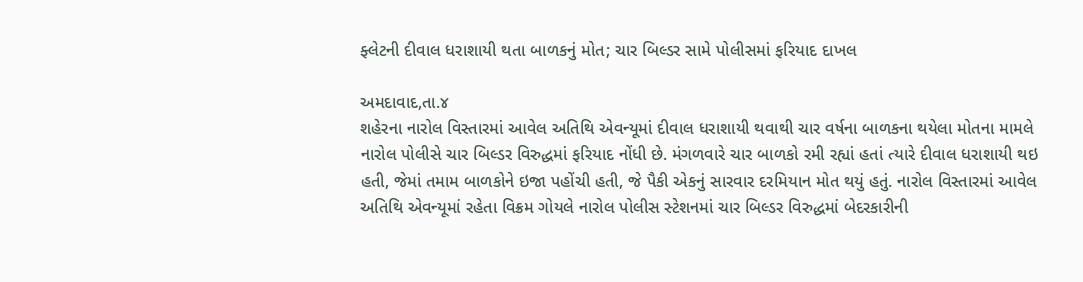ફ્લેટની દીવાલ ધરાશાયી થતા બાળકનું મોત; ચાર બિલ્ડર સામે પોલીસમાં ફરિયાદ દાખલ

અમદાવાદ,તા.૪
શહેરના નારોલ વિસ્તારમાં આવેલ અતિથિ એવન્યૂમાં દીવાલ ધરાશાયી થવાથી ચાર વર્ષના બાળકના થયેલા મોતના મામલે નારોલ પોલીસે ચાર બિલ્ડર વિરુદ્ધમાં ફરિયાદ નોંધી છે. મંગળવારે ચાર બાળકો રમી રહ્યાં હતાં ત્યારે દીવાલ ધરાશાયી થઇ હતી, જેમાં તમામ બાળકોને ઇજા પહોંચી હતી, જે પૈકી એકનું સારવાર દરમિયાન મોત થયું હતું. નારોલ વિસ્તારમાં આવેલ અતિથિ એવન્યૂમાં રહેતા વિક્રમ ગોયલે નારોલ પોલીસ સ્ટેશનમાં ચાર બિલ્ડર વિરુદ્ધમાં બેદરકારીની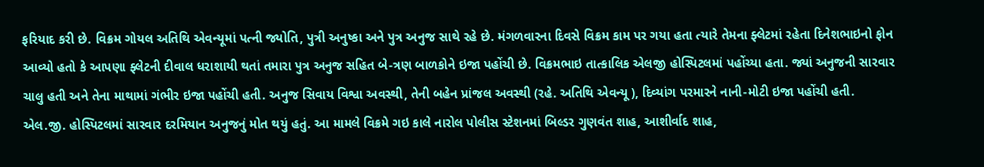ફરિયાદ કરી છે. વિક્રમ ગોયલ અતિથિ એવન્યૂમાં પત્ની જ્યોતિ, પુત્રી અનુષ્કા અને પુત્ર અનુજ સાથે રહે છે. મંગળવારના દિવસે વિક્રમ કામ પર ગયા હતા ત્યારે તેમના ફ્લેટમાં રહેતા દિનેશભાઇનો ફોન આવ્યો હતો કે આપણા ફ્લેટની દીવાલ ધરાશાયી થતાં તમારા પુત્ર અનુજ સહિત બે-ત્રણ બાળકોને ઇજા પહોંચી છે. વિક્રમભાઇ તાત્કાલિક એલજી હોસ્પિટલમાં પહોંચ્યા હતા. જ્યાં અનુજની સારવાર ચાલુ હતી અને તેના માથામાં ગંભીર ઇજા પહોંચી હતી. અનુજ સિવાય વિશ્વા અવસ્થી, તેની બહેન પ્રાંજલ અવસ્થી (રહે. અતિથિ એવન્યૂ), દિવ્યાંગ પરમારને નાની-મોટી ઇજા પહોંચી હતી.
એલ.જી. હોસ્પિટલમાં સારવાર દરમિયાન અનુજનું મોત થયું હતું. આ મામલે વિક્રમે ગઇ કાલે નારોલ પોલીસ સ્ટેશનમાં બિલ્ડર ગુણવંત શાહ, આશીર્વાદ શાહ,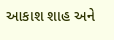આકાશ શાહ અને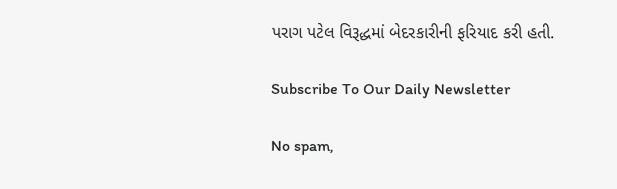પરાગ પટેલ વિરૂદ્ધમાં બેદરકારીની ફરિયાદ કરી હતી.

Subscribe To Our Daily Newsletter

No spam,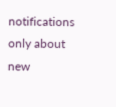notifications only about new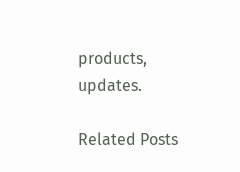products, updates.

Related Posts